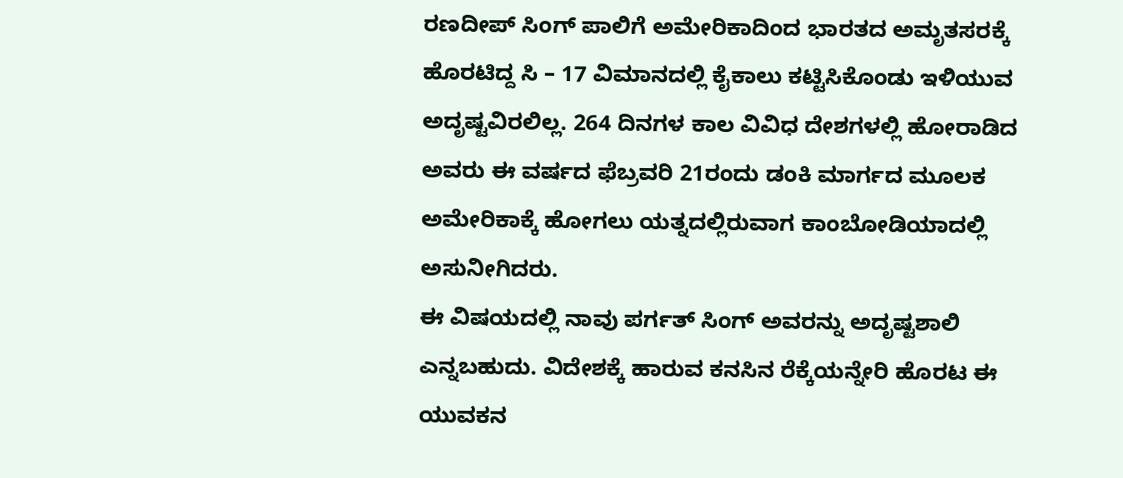ರಣದೀಪ್ ಸಿಂಗ್ ಪಾಲಿಗೆ ಅಮೇರಿಕಾದಿಂದ ಭಾರತದ ಅಮೃತಸರಕ್ಕೆ ಹೊರಟಿದ್ದ ಸಿ – 17 ವಿಮಾನದಲ್ಲಿ ಕೈಕಾಲು ಕಟ್ಟಿಸಿಕೊಂಡು ಇಳಿಯುವ ಅದೃಷ್ಟವಿರಲಿಲ್ಲ. 264 ದಿನಗಳ ಕಾಲ ವಿವಿಧ ದೇಶಗಳಲ್ಲಿ ಹೋರಾಡಿದ ಅವರು ಈ ವರ್ಷದ ಫೆಬ್ರವರಿ 21ರಂದು ಡಂಕಿ ಮಾರ್ಗದ ಮೂಲಕ ಅಮೇರಿಕಾಕ್ಕೆ ಹೋಗಲು ಯತ್ನದಲ್ಲಿರುವಾಗ ಕಾಂಬೋಡಿಯಾದಲ್ಲಿ ಅಸುನೀಗಿದರು.
ಈ ವಿಷಯದಲ್ಲಿ ನಾವು ಪರ್ಗತ್ ಸಿಂಗ್ ಅವರನ್ನು ಅದೃಷ್ಟಶಾಲಿ ಎನ್ನಬಹುದು. ವಿದೇಶಕ್ಕೆ ಹಾರುವ ಕನಸಿನ ರೆಕ್ಕೆಯನ್ನೇರಿ ಹೊರಟ ಈ ಯುವಕನ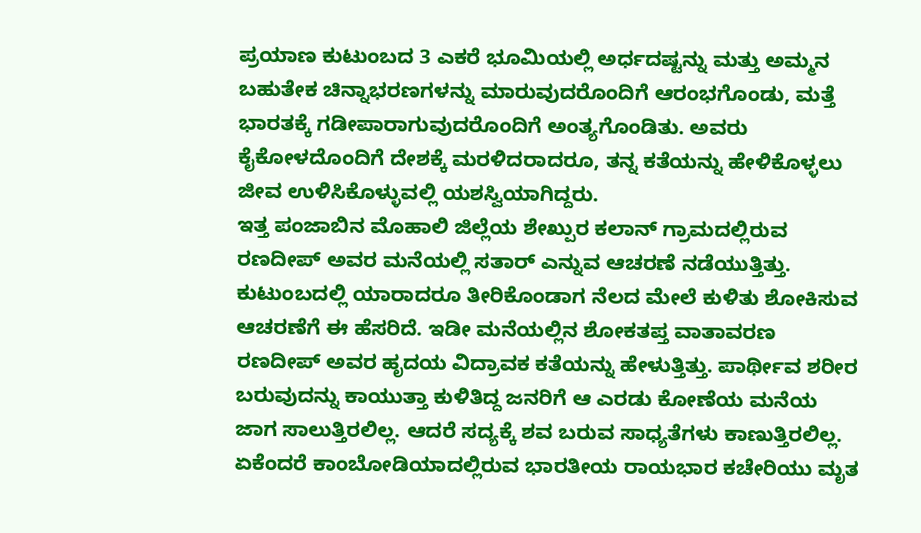ಪ್ರಯಾಣ ಕುಟುಂಬದ 3 ಎಕರೆ ಭೂಮಿಯಲ್ಲಿ ಅರ್ಧದಷ್ಟನ್ನು ಮತ್ತು ಅಮ್ಮನ ಬಹುತೇಕ ಚಿನ್ನಾಭರಣಗಳನ್ನು ಮಾರುವುದರೊಂದಿಗೆ ಆರಂಭಗೊಂಡು, ಮತ್ತೆ ಭಾರತಕ್ಕೆ ಗಡೀಪಾರಾಗುವುದರೊಂದಿಗೆ ಅಂತ್ಯಗೊಂಡಿತು. ಅವರು ಕೈಕೋಳದೊಂದಿಗೆ ದೇಶಕ್ಕೆ ಮರಳಿದರಾದರೂ, ತನ್ನ ಕತೆಯನ್ನು ಹೇಳಿಕೊಳ್ಳಲು ಜೀವ ಉಳಿಸಿಕೊಳ್ಳುವಲ್ಲಿ ಯಶಸ್ವಿಯಾಗಿದ್ದರು.
ಇತ್ತ ಪಂಜಾಬಿನ ಮೊಹಾಲಿ ಜಿಲ್ಲೆಯ ಶೇಖ್ಪುರ ಕಲಾನ್ ಗ್ರಾಮದಲ್ಲಿರುವ ರಣದೀಪ್ ಅವರ ಮನೆಯಲ್ಲಿ ಸತಾರ್ ಎನ್ನುವ ಆಚರಣೆ ನಡೆಯುತ್ತಿತ್ತು. ಕುಟುಂಬದಲ್ಲಿ ಯಾರಾದರೂ ತೀರಿಕೊಂಡಾಗ ನೆಲದ ಮೇಲೆ ಕುಳಿತು ಶೋಕಿಸುವ ಆಚರಣೆಗೆ ಈ ಹೆಸರಿದೆ. ಇಡೀ ಮನೆಯಲ್ಲಿನ ಶೋಕತಪ್ತ ವಾತಾವರಣ ರಣದೀಪ್ ಅವರ ಹೃದಯ ವಿದ್ರಾವಕ ಕತೆಯನ್ನು ಹೇಳುತ್ತಿತ್ತು. ಪಾರ್ಥೀವ ಶರೀರ ಬರುವುದನ್ನು ಕಾಯುತ್ತಾ ಕುಳಿತಿದ್ದ ಜನರಿಗೆ ಆ ಎರಡು ಕೋಣೆಯ ಮನೆಯ ಜಾಗ ಸಾಲುತ್ತಿರಲಿಲ್ಲ. ಆದರೆ ಸದ್ಯಕ್ಕೆ ಶವ ಬರುವ ಸಾಧ್ಯತೆಗಳು ಕಾಣುತ್ತಿರಲಿಲ್ಲ. ಏಕೆಂದರೆ ಕಾಂಬೋಡಿಯಾದಲ್ಲಿರುವ ಭಾರತೀಯ ರಾಯಭಾರ ಕಚೇರಿಯು ಮೃತ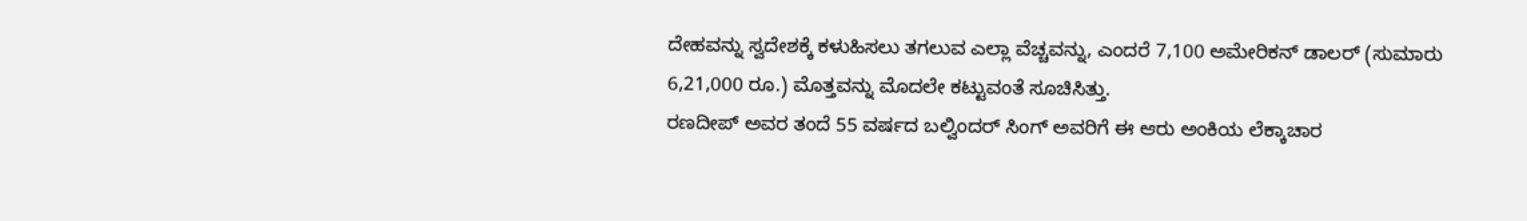ದೇಹವನ್ನು ಸ್ವದೇಶಕ್ಕೆ ಕಳುಹಿಸಲು ತಗಲುವ ಎಲ್ಲಾ ವೆಚ್ಚವನ್ನು, ಎಂದರೆ 7,100 ಅಮೇರಿಕನ್ ಡಾಲರ್ (ಸುಮಾರು 6,21,000 ರೂ.) ಮೊತ್ತವನ್ನು ಮೊದಲೇ ಕಟ್ಟುವಂತೆ ಸೂಚಿಸಿತ್ತು.
ರಣದೀಪ್ ಅವರ ತಂದೆ 55 ವರ್ಷದ ಬಲ್ವಿಂದರ್ ಸಿಂಗ್ ಅವರಿಗೆ ಈ ಆರು ಅಂಕಿಯ ಲೆಕ್ಕಾಚಾರ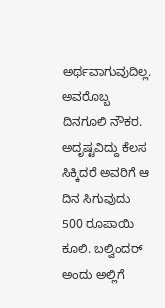ಅರ್ಥವಾಗುವುದಿಲ್ಲ. ಅವರೊಬ್ಬ ದಿನಗೂಲಿ ನೌಕರ. ಅದೃಷ್ಟವಿದ್ದು ಕೆಲಸ ಸಿಕ್ಕಿದರೆ ಅವರಿಗೆ ಆ ದಿನ ಸಿಗುವುದು 500 ರೂಪಾಯಿ ಕೂಲಿ. ಬಲ್ವಿಂದರ್ ಅಂದು ಅಲ್ಲಿಗೆ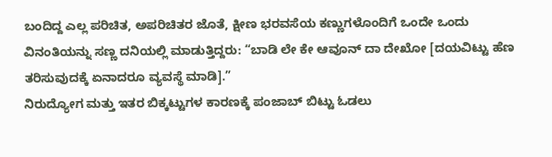ಬಂದಿದ್ದ ಎಲ್ಲ ಪರಿಚಿತ, ಅಪರಿಚಿತರ ಜೊತೆ, ಕ್ಷೀಣ ಭರವಸೆಯ ಕಣ್ಣುಗಳೊಂದಿಗೆ ಒಂದೇ ಒಂದು ವಿನಂತಿಯನ್ನು ಸಣ್ಣ ದನಿಯಲ್ಲಿ ಮಾಡುತ್ತಿದ್ದರು: “ಬಾಡಿ ಲೇ ಕೇ ಆವೂನ್ ದಾ ದೇಖೋ [ದಯವಿಟ್ಟು ಹೆಣ ತರಿಸುವುದಕ್ಕೆ ಏನಾದರೂ ವ್ಯವಸ್ಥೆ ಮಾಡಿ].”
ನಿರುದ್ಯೋಗ ಮತ್ತು ಇತರ ಬಿಕ್ಕಟ್ಟುಗಳ ಕಾರಣಕ್ಕೆ ಪಂಜಾಬ್ ಬಿಟ್ಟು ಓಡಲು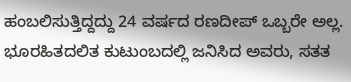ಹಂಬಲಿಸುತ್ತಿದ್ದದ್ದು 24 ವರ್ಷದ ರಣದೀಪ್ ಒಬ್ಬರೇ ಅಲ್ಲ. ಭೂರಹಿತದಲಿತ ಕುಟುಂಬದಲ್ಲಿ ಜನಿಸಿದ ಅವರು, ಸತತ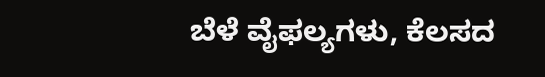ಬೆಳೆ ವೈಫಲ್ಯಗಳು, ಕೆಲಸದ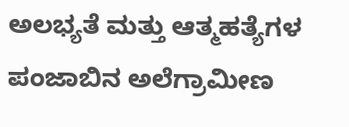ಅಲಭ್ಯತೆ ಮತ್ತು ಆತ್ಮಹತ್ಯೆಗಳ ಪಂಜಾಬಿನ ಅಲೆಗ್ರಾಮೀಣ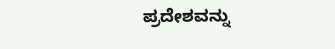ಪ್ರದೇಶವನ್ನು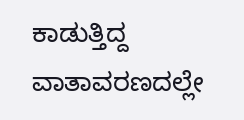ಕಾಡುತ್ತಿದ್ದ ವಾತಾವರಣದಲ್ಲೇ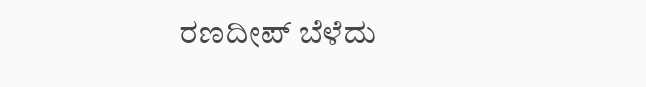ರಣದೀಪ್ ಬೆಳೆದು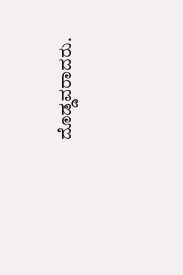ದೊಡ್ಡವರಾದರು.